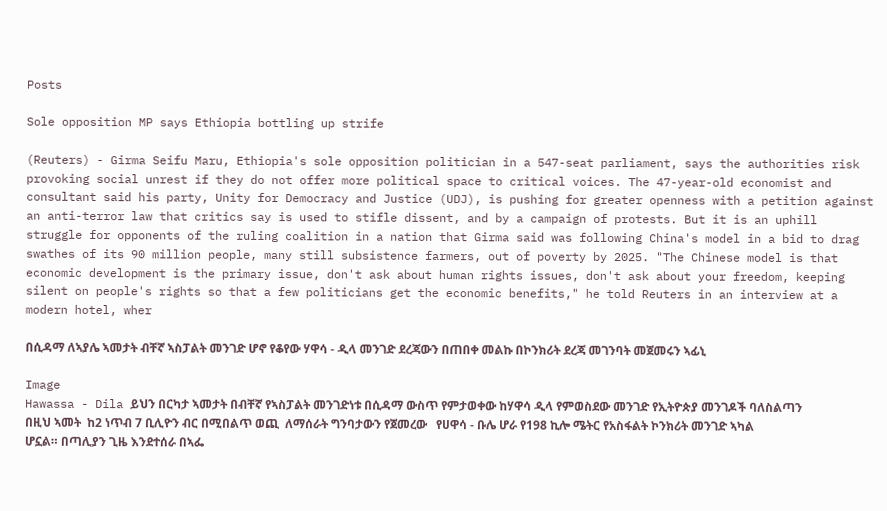Posts

Sole opposition MP says Ethiopia bottling up strife

(Reuters) - Girma Seifu Maru, Ethiopia's sole opposition politician in a 547-seat parliament, says the authorities risk provoking social unrest if they do not offer more political space to critical voices. The 47-year-old economist and consultant said his party, Unity for Democracy and Justice (UDJ), is pushing for greater openness with a petition against an anti-terror law that critics say is used to stifle dissent, and by a campaign of protests. But it is an uphill struggle for opponents of the ruling coalition in a nation that Girma said was following China's model in a bid to drag swathes of its 90 million people, many still subsistence farmers, out of poverty by 2025. "The Chinese model is that economic development is the primary issue, don't ask about human rights issues, don't ask about your freedom, keeping silent on people's rights so that a few politicians get the economic benefits," he told Reuters in an interview at a modern hotel, wher

በሲዳማ ለኣያሌ ኣመታት ብቸኛ ኣስፓልት መንገድ ሆኖ የቆየው ሃዋሳ - ዲላ መንገድ ደረጃውን በጠበቀ መልኩ በኮንክሪት ደረጃ መገንባት መጀመሩን ኣፊኒ

Image
Hawassa - Dila ይህን በርካታ ኣመታት በብቸኛ የኣስፓልት መንገድነቱ በሲዳማ ውስጥ የምታወቀው ከሃዋሳ ዲላ የምወስደው መንገድ የኢትዮጵያ መንገዶች ባለስልጣን በዚህ ኣመት  ከ2 ነጥብ 7 ቢሊዮን ብር በሚበልጥ ወጪ  ለማሰራት ግንባታውን የጀመረው   የሀዋሳ - ቡሌ ሆራ የ198 ኪሎ ሜትር የአስፋልት ኮንክሪት መንገድ ኣካል ሆኗል። በጣሊያን ጊዜ እንደተሰራ በኣፌ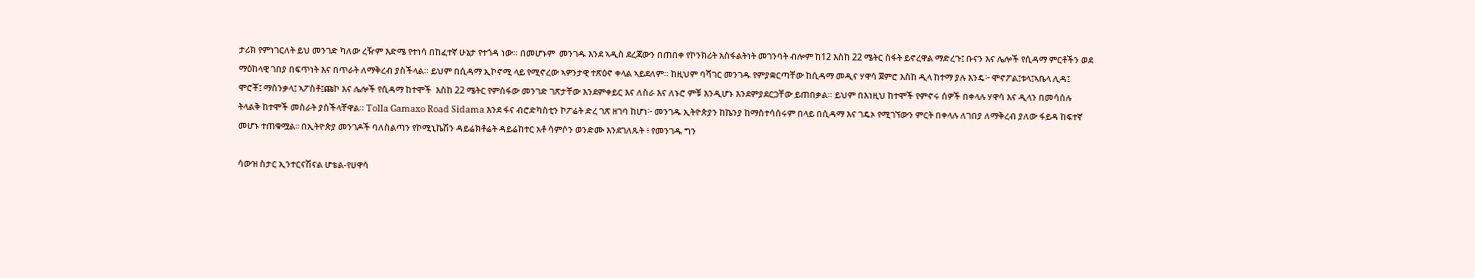ታሪክ የምነገርለት ይህ መንገድ ካለው ረዥም እድሜ የተነሳ በከፈተኛ ሁኔታ የተጎዳ ነው። በመሆኑም  መንገዱ እንደ ኣዲስ ደረጃውን በጠበቀ የኮንክሪት አስፋልትነት መገንባት ብሎም ከ12 እስከ 22 ሜትር ስፋት ይኖረዋል ማድረጉ፤ ቡናን እና ሌሎች የሲዳማ ምርቶችን ወደ ማዕከላዊ ገበያ በፍጥነት እና በጥራት ለማቅረብ ያስችላል። ይህም በሲዳማ ኢኮኖሚ ላይ የሚኖረው ኣዎንታዊ ተጽዕኖ ቀላል ኣይደለም። ከዚህም ባሻገር መንገዱ የምያቋርጣቸው ከሲዳማ መዲና ሃዋሳ ጀምሮ እስከ ዲላ ከተማ ያሉ እንዴ፦ ሞኖፖል፤ቱላ፤ኣቤላ ሊዳ፤ ሞሮቾ፤ ማስንቃላ፤ ኣፖስቶ፤ጩኮ እና ሌሎች የሲዳማ ከተሞች  እስከ 22 ሜትር የምሰፋው መንገድ ገጽታቸው እንደምቀይር እና ለስራ እና ለኑሮ ምቹ እንዲሆኑ እንደምያደርጋቸው ይጠበቃል። ይህም በእነዚህ ከተሞች የምኖሩ ሰዎች በቀላሉ ሃዋሳ እና ዲላን በመሳሰሉ ትላልቅ ከተሞች መስራት ያስችላቸዋል። Tolla Gamaxo Road Sidama እንደ ፋና ብሮድካስቲን ኮፖሬት ድረ ገጽ ዘገባ ከሆነ፦ መንገዱ ኢትዮጵያን ከኬንያ ከማስተሳሰሩም በላይ በሲዳማ እና ገዴኦ የሚገኘውን ምርት በቀላሉ ለገበያ ለማቅረብ ያለው ፋይዳ ከፍተኛ መሆኑ ተጠቁሟል፡፡ በኢትዮጵያ መንገዶች ባለስልጣን የኮሚኒኬሽን ዳይሬክቶሬት ዳይሬከተር አቶ ሳምሶን ወንድሙ እንደገለጹት ፥ የመንገዱ ግን

ሳውዝ ስታር ኢንተርናሽናል ሆቴል-የሀዋሳ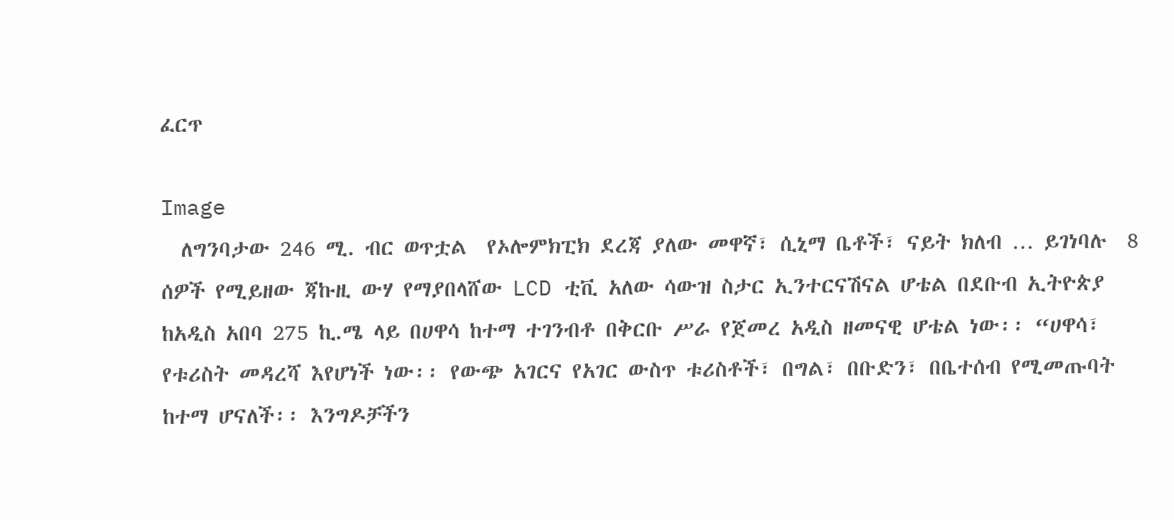ፈርጥ

Image
  ለግንባታው 246 ሚ. ብር ወጥቷል  የኦሎምክፒክ ደረጃ ያለው መዋኛ፣ ሲኒማ ቤቶች፣ ናይት ክለብ … ይገነባሉ  8 ሰዎች የሚይዘው ጃኩዚ ውሃ የማያበላሸው LCD ቲቪ አለው ሳውዝ ስታር ኢንተርናሽናል ሆቴል በደቡብ ኢትዮጵያ ከአዲስ አበባ 275 ኪ.ሜ ላይ በሀዋሳ ከተማ ተገንብቶ በቅርቡ ሥራ የጀመረ አዲስ ዘመናዊ ሆቴል ነው፡፡ “ሀዋሳ፣ የቱሪስት መዳረሻ እየሆነች ነው፡፡ የውጭ አገርና የአገር ውስጥ ቱሪስቶች፣ በግል፣ በቡድን፣ በቤተሰብ የሚመጡባት ከተማ ሆናለች፡፡ እንግዶቻችን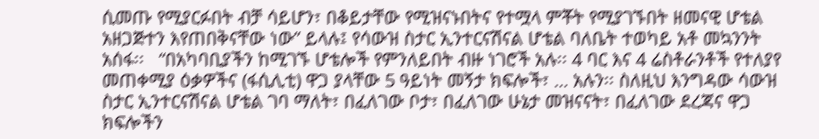ሲመጡ የሚያርፉበት ብቻ ሳይሆን፣ በቆይታቸው የሚዝናኑበትና የተሟላ ምቾት የሚያገኙበት ዘመናዊ ሆቴል አዘጋጅተን እየጠበቅናቸው ነው” ይላሉ፤ የሳውዝ ስታር ኢንተርናሽናል ሆቴል ባለቤት ተወካይ አቶ መኳንንት አሰፋ፡፡   “በአካባቢያችን ከሚገኙ ሆቴሎች የምንለይበት ብዙ ነገሮች አሉ፡፡ 4 ባር እና 4 ሬስቶራንቶች የተለያየ መጠቀሚያ ዕቃዎችና (ፋሲሊቲ) ዋጋ ያላቸው 5 ዓይነት መኝታ ክፍሎች፣ … አሉን፡፡ ስለዚህ እንግዳው ሳውዝ ስታር ኢንተርናሽናል ሆቴል ገባ ማለት፣ በፈለገው ቦታ፣ በፈለገው ሁኔታ መዝናናት፣ በፈለገው ደረጃና ዋጋ ክፍሎችን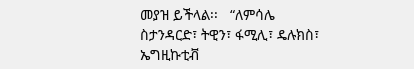መያዝ ይችላል፡፡   “ለምሳሌ ስታንዳርድ፣ ትዊን፣ ፋሚሊ፣ ዴሉክስ፣ ኤግዚኩቲቭ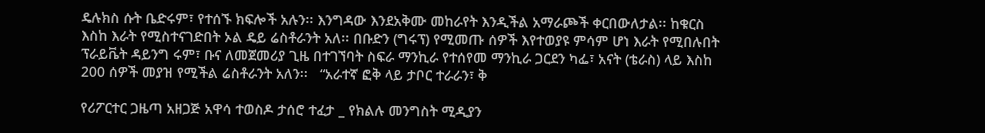ዴሉክስ ሱት ቤድሩም፣ የተሰኙ ክፍሎች አሉን፡፡ እንግዳው እንደአቅሙ መከራየት እንዲችል አማራጮች ቀርበውለታል፡፡ ከቁርስ እስከ እራት የሚስተናገድበት ኦል ዴይ ሬስቶራንት አለ፡፡ በቡድን (ግሩፕ) የሚመጡ ሰዎች እየተወያዩ ምሳም ሆነ እራት የሚበሉበት ፕራይቬት ዳይንግ ሩም፣ ቡና ለመጀመሪያ ጊዜ በተገኘባት ስፍራ ማንኪራ የተሰየመ ማንኪራ ጋርደን ካፌ፣ አናት (ቴራስ) ላይ እስከ 200 ሰዎች መያዝ የሚችል ሬስቶራንት አለን፡፡   “አራተኛ ፎቅ ላይ ታቦር ተራራን፣ ቅ

የሪፖርተር ጋዜጣ አዘጋጅ አዋሳ ተወስዶ ታሰሮ ተፈታ _ የክልሉ መንግስት ሚዲያን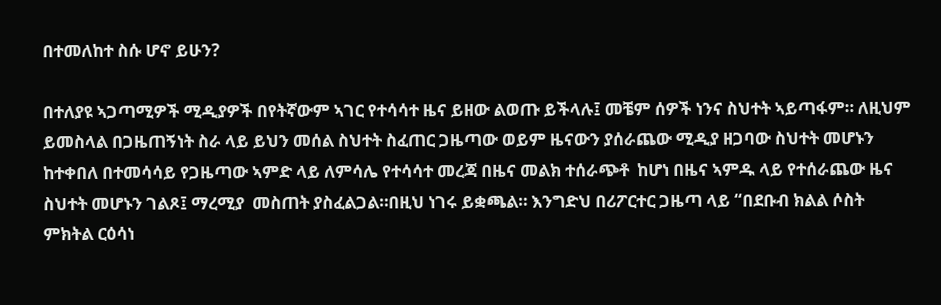በተመለከተ ስሱ ሆኖ ይሁን?

በተለያዩ ኣጋጣሚዎች ሚዲያዎች በየትኛውም ኣገር የተሳሳተ ዜና ይዘው ልወጡ ይችላሉ፤ መቼም ሰዎች ነንና ስህተት ኣይጣፋም። ለዚህም ይመስላል በጋዜጠኝነት ስራ ላይ ይህን መሰል ስህተት ስፈጠር ጋዜጣው ወይም ዜናውን ያሰራጨው ሚዲያ ዘጋባው ስህተት መሆኑን ከተቀበለ በተመሳሳይ የጋዜጣው ኣምድ ላይ ለምሳሌ የተሳሳተ መረጃ በዜና መልክ ተሰራጭቶ  ከሆነ በዜና ኣምዱ ላይ የተሰራጨው ዜና ስህተት መሆኑን ገልጾ፤ ማረሚያ  መስጠት ያስፈልጋል።በዚህ ነገሩ ይቋጫል። እንግድህ በሪፖርተር ጋዜጣ ላይ “በደቡብ ክልል ሶስት ምክትል ርዕሳነ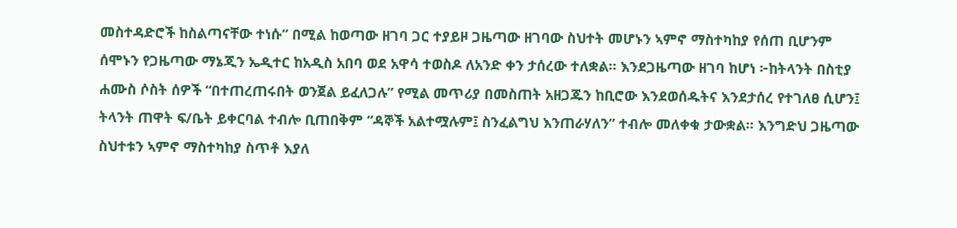መስተዳድሮች ከስልጣናቸው ተነሱ” በሚል ከወጣው ዘገባ ጋር ተያይዞ ጋዜጣው ዘገባው ስህተት መሆኑን ኣምኖ ማስተካከያ የሰጠ ቢሆንም ሰሞኑን የጋዜጣው ማኔጂን ኤዲተር ከአዲስ አበባ ወደ አዋሳ ተወስዶ ለአንድ ቀን ታሰረው ተለቋል፡፡ እንደጋዜጣው ዘገባ ከሆነ ፦ከትላንት በስቲያ ሐሙስ ሶስት ሰዎች “በተጠረጠሩበት ወንጀል ይፈለጋሉ” የሚል መጥሪያ በመስጠት አዘጋጁን ከቢሮው እንደወሰዱትና እንደታሰረ የተገለፀ ሲሆን፤ ትላንት ጠዋት ፍ/ቤት ይቀርባል ተብሎ ቢጠበቅም “ዳኞች አልተሟሉም፤ ስንፈልግህ እንጠራሃለን” ተብሎ መለቀቁ ታውቋል፡፡ እንግድህ ጋዜጣው ስህተቱን ኣምኖ ማስተካከያ ስጥቶ እያለ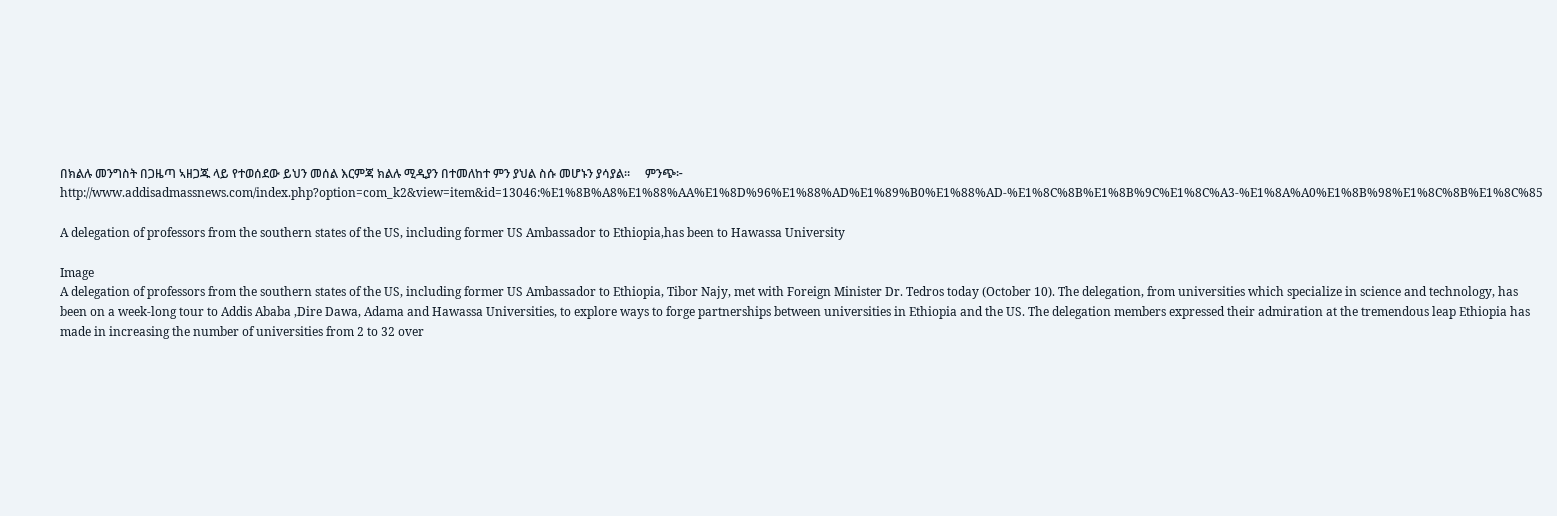በክልሉ መንግስት በጋዜጣ ኣዘጋጁ ላይ የተወሰደው ይህን መሰል እርምጃ ክልሉ ሚዲያን በተመለከተ ምን ያህል ስሱ መሆኑን ያሳያል።     ምንጭ፦ http://www.addisadmassnews.com/index.php?option=com_k2&view=item&id=13046:%E1%8B%A8%E1%88%AA%E1%8D%96%E1%88%AD%E1%89%B0%E1%88%AD-%E1%8C%8B%E1%8B%9C%E1%8C%A3-%E1%8A%A0%E1%8B%98%E1%8C%8B%E1%8C%85

A delegation of professors from the southern states of the US, including former US Ambassador to Ethiopia,has been to Hawassa University

Image
A delegation of professors from the southern states of the US, including former US Ambassador to Ethiopia, Tibor Najy, met with Foreign Minister Dr. Tedros today (October 10). The delegation, from universities which specialize in science and technology, has been on a week-long tour to Addis Ababa ,Dire Dawa, Adama and Hawassa Universities, to explore ways to forge partnerships between universities in Ethiopia and the US. The delegation members expressed their admiration at the tremendous leap Ethiopia has made in increasing the number of universities from 2 to 32 over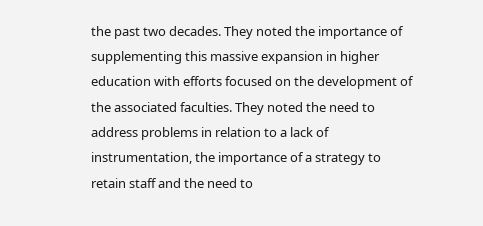the past two decades. They noted the importance of supplementing this massive expansion in higher education with efforts focused on the development of the associated faculties. They noted the need to address problems in relation to a lack of instrumentation, the importance of a strategy to retain staff and the need to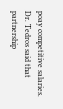poay competitive salaries. Dr. Tedros said that partnership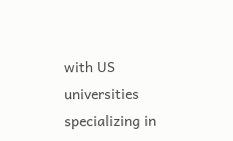with US universities specializing in